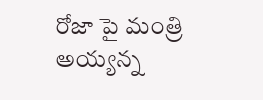రోజా పై మంత్రి అయ్యన్న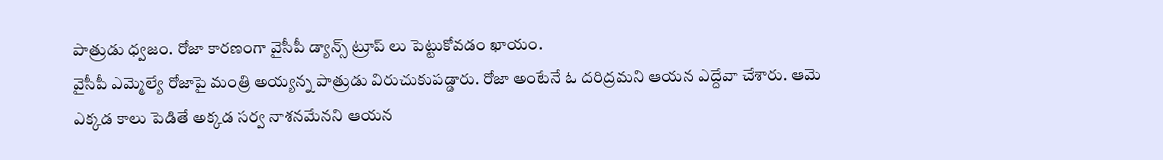పాత్రుడు ధ్వజం. రోజా కారణంగా వైసీపీ డ్యాన్స్ ట్రూప్ లు పెట్టుకోవడం ఖాయం.
వైసీపీ ఎమ్మెల్యే రోజాపై మంత్రి అయ్యన్న పాత్రుడు విరుచుకుపడ్డారు. రోజా అంటేనే ఓ దరిద్రమని ఆయన ఎద్దేవా చేశారు. ఆమె ఎక్కడ కాలు పెడితే అక్కడ సర్వ నాశనమేనని ఆయన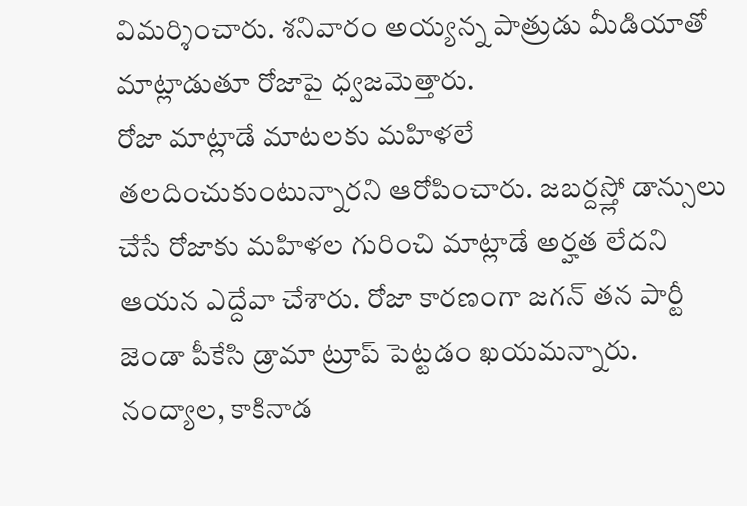విమర్శించారు. శనివారం అయ్యన్న పాత్రుడు మీడియాతో మాట్లాడుతూ రోజాపై ధ్వజమెత్తారు.
రోజా మాట్లాడే మాటలకు మహిళలే తలదించుకుంటున్నారని ఆరోపించారు. జబర్దస్త్లో డాన్సులు చేసే రోజాకు మహిళల గురించి మాట్లాడే అర్హత లేదని ఆయన ఎద్దేవా చేశారు. రోజా కారణంగా జగన్ తన పార్టీ జెండా పీకేసి డ్రామా ట్రూప్ పెట్టడం ఖయమన్నారు. నంద్యాల, కాకినాడ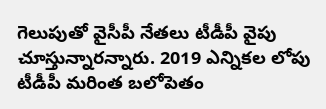గెలుపుతో వైసీపీ నేతలు టీడీపీ వైపు చూస్తున్నారన్నారు. 2019 ఎన్నికల లోపు టీడీపీ మరింత బలోపెతం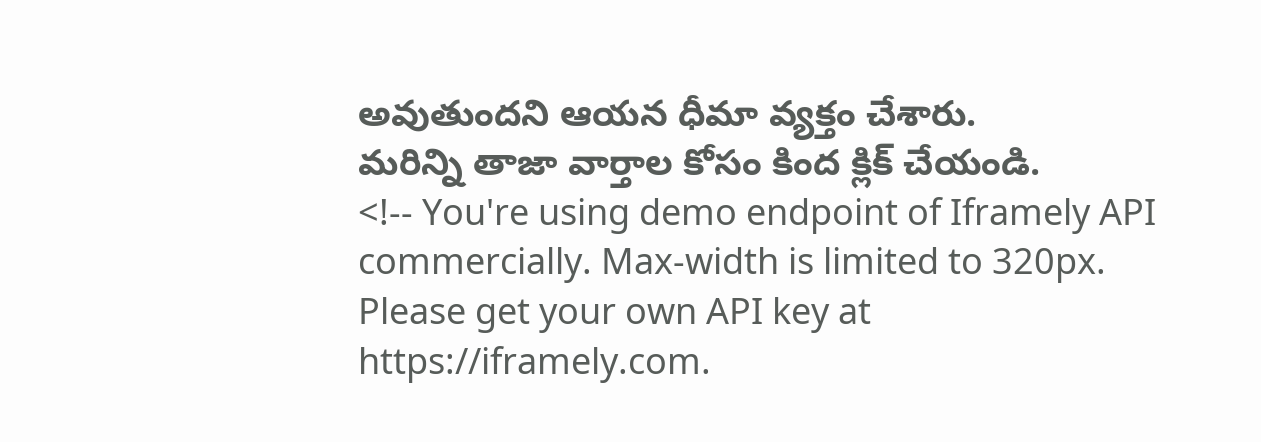అవుతుందని ఆయన ధీమా వ్యక్తం చేశారు.
మరిన్ని తాజా వార్తాల కోసం కింద క్లిక్ చేయండి.
<!-- You're using demo endpoint of Iframely API commercially. Max-width is limited to 320px. Please get your own API key at https://iframely.com.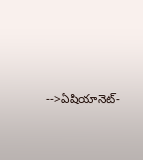-->ఏషియానెట్-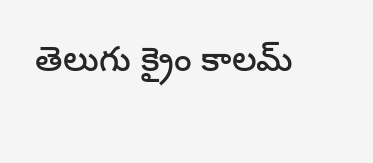తెలుగు క్రైం కాలమ్